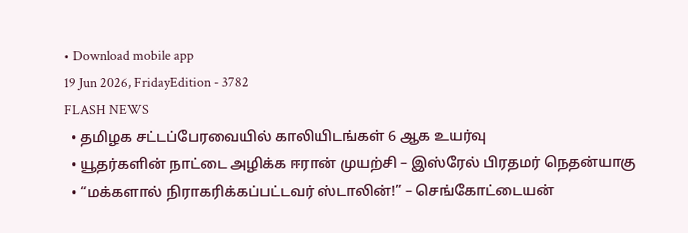• Download mobile app
19 Jun 2026, FridayEdition - 3782
FLASH NEWS
  • தமிழக சட்டப்பேரவையில் காலியிடங்கள் 6 ஆக உயர்வு
  • யூதர்களின் நாட்டை அழிக்க ஈரான் முயற்சி – இஸ்ரேல் பிரதமர் நெதன்யாகு
  • “மக்களால் நிராகரிக்கப்பட்டவர் ஸ்டாலின்!” – செங்கோட்டையன்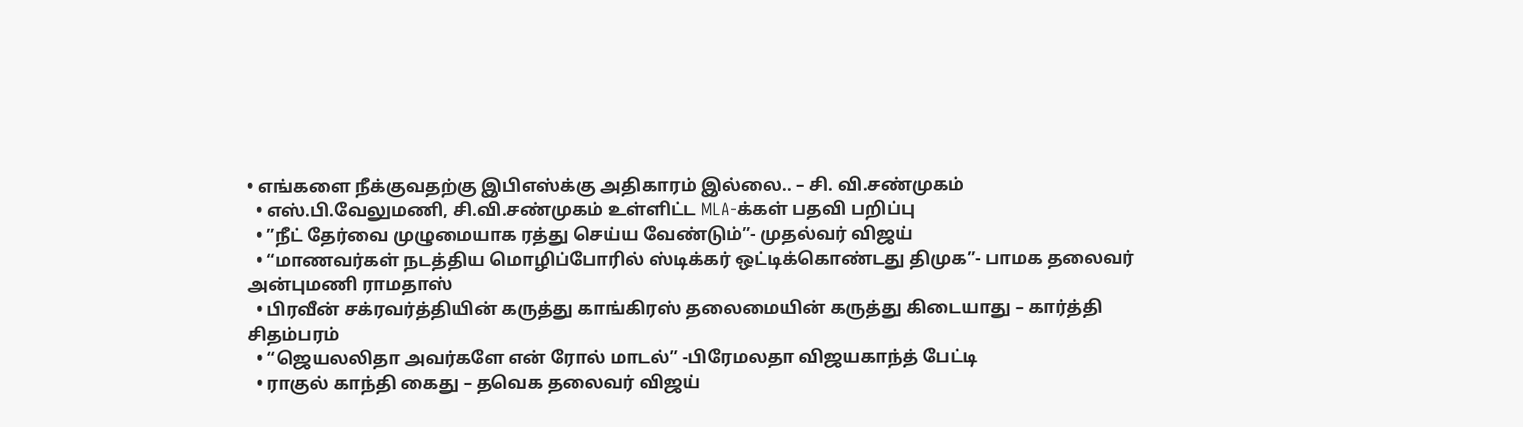• எங்களை நீக்குவதற்கு இபிஎஸ்க்கு அதிகாரம் இல்லை.. – சி. வி.சண்முகம்
  • எஸ்.பி.வேலுமணி, சி.வி.சண்முகம் உள்ளிட்ட MLA-க்கள் பதவி பறிப்பு
  • ”நீட் தேர்வை முழுமையாக ரத்து செய்ய வேண்டும்”- முதல்வர் விஜய்
  • “மாணவர்கள் நடத்திய மொழிப்போரில் ஸ்டிக்கர் ஒட்டிக்கொண்டது திமுக”- பாமக தலைவர் அன்புமணி ராமதாஸ்
  • பிரவீன் சக்ரவர்த்தியின் கருத்து காங்கிரஸ் தலைமையின் கருத்து கிடையாது – கார்த்தி சிதம்பரம்
  • “ஜெயலலிதா அவர்களே என் ரோல் மாடல்” -பிரேமலதா விஜயகாந்த் பேட்டி
  • ராகுல் காந்தி கைது – தவெக தலைவர் விஜய்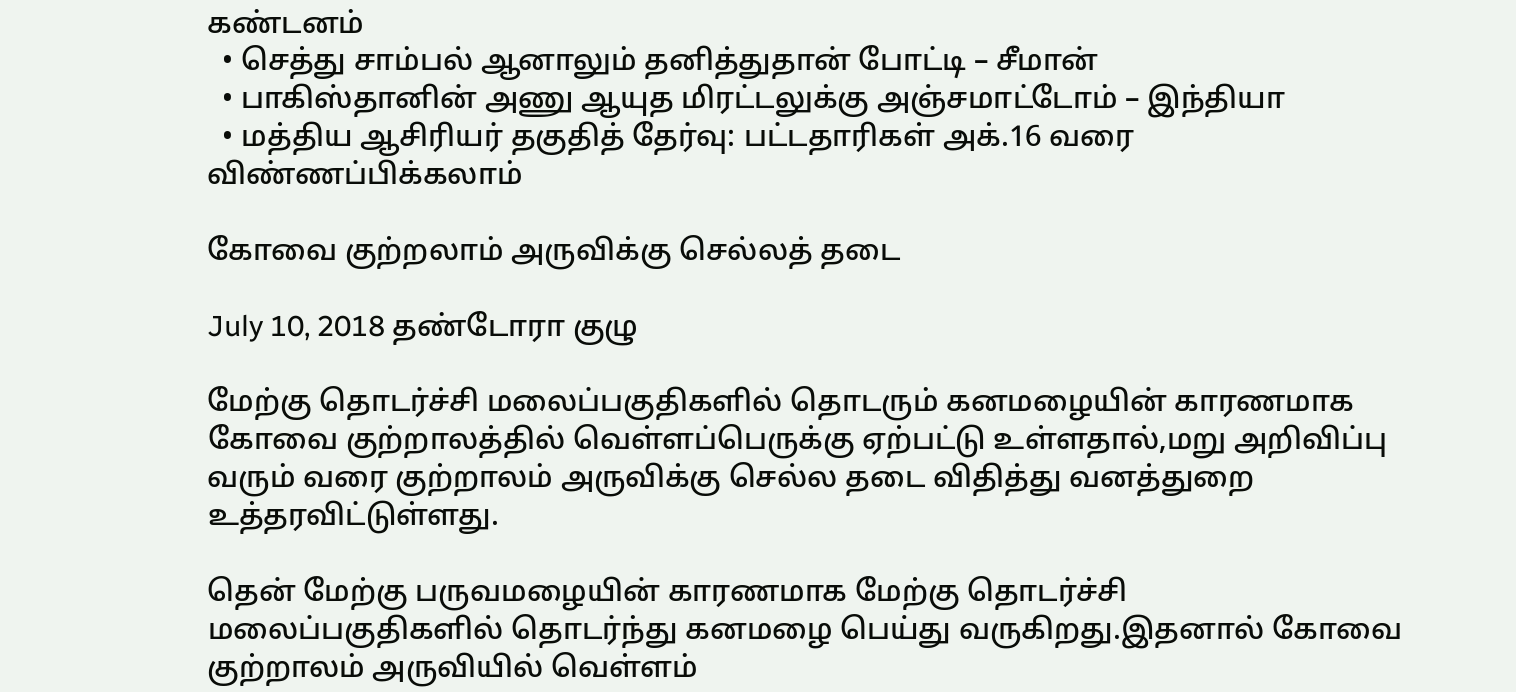கண்டனம்
  • செத்து சாம்பல் ஆனாலும் தனித்துதான் போட்டி – சீமான்
  • பாகிஸ்தானின் அணு ஆயுத மிரட்டலுக்கு அஞ்சமாட்டோம் – இந்தியா
  • மத்திய ஆசிரியர் தகுதித் தேர்வு: பட்டதாரிகள் அக்.16 வரை விண்ணப்பிக்கலாம்

கோவை குற்றலாம் அருவிக்கு செல்லத் தடை

July 10, 2018 தண்டோரா குழு

மேற்கு தொடர்ச்சி மலைப்பகுதிகளில் தொடரும் கனமழையின் காரணமாக கோவை குற்றாலத்தில் வெள்ளப்பெருக்கு ஏற்பட்டு உள்ளதால்,மறு அறிவிப்பு வரும் வரை குற்றாலம் அருவிக்கு செல்ல தடை விதித்து வனத்துறை உத்தரவிட்டுள்ளது.

தென் மேற்கு பருவமழையின் காரணமாக மேற்கு தொடர்ச்சி மலைப்பகுதிகளில் தொடர்ந்து கனமழை பெய்து வருகிறது.இதனால் கோவை குற்றாலம் அருவியில் வெள்ளம்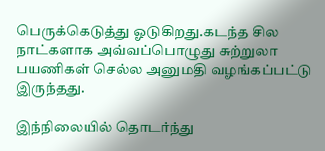பெருக்கெடுத்து ஓடுகிறது.கடந்த சில நாட்களாக அவ்வப்பொழுது சுற்றுலா பயணிகள் செல்ல அனுமதி வழங்கப்பட்டு இருந்தது.

இந்நிலையில் தொடர்ந்து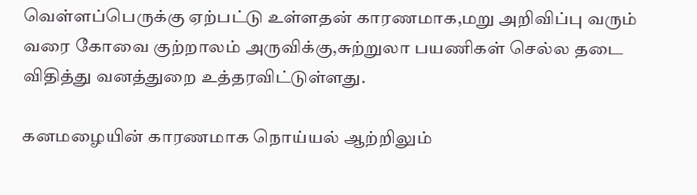வெள்ளப்பெருக்கு ஏற்பட்டு உள்ளதன் காரணமாக,மறு அறிவிப்பு வரும் வரை கோவை குற்றாலம் அருவிக்கு,சுற்றுலா பயணிகள் செல்ல தடை விதித்து வனத்துறை உத்தரவிட்டுள்ளது.

கனமழையின் காரணமாக நொய்யல் ஆற்றிலும்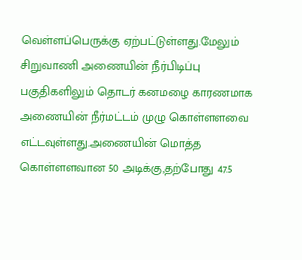வெள்ளப்பெருக்கு ஏற்பட்டுள்ளது.மேலும் சிறுவாணி அணையின் நீர்பிடிப்பு பகுதிகளிலும் தொடர் கனமழை காரணமாக அணையின் நீர்மட்டம் முழு கொள்ளளவை எட்டவுள்ளது.அணையின் மொத்த கொள்ளளவான 50 அடிக்கு,தற்போது 47.5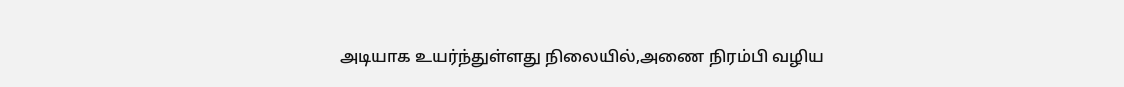அடியாக உயர்ந்துள்ளது நிலையில்,அணை நிரம்பி வழிய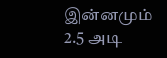இன்னமும் 2.5 அடி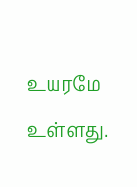உயரமே உள்ளது.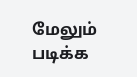மேலும் படிக்க